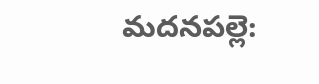మదనపల్లె: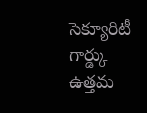సెక్యూరిటీ గార్డ్కు ఉత్తమ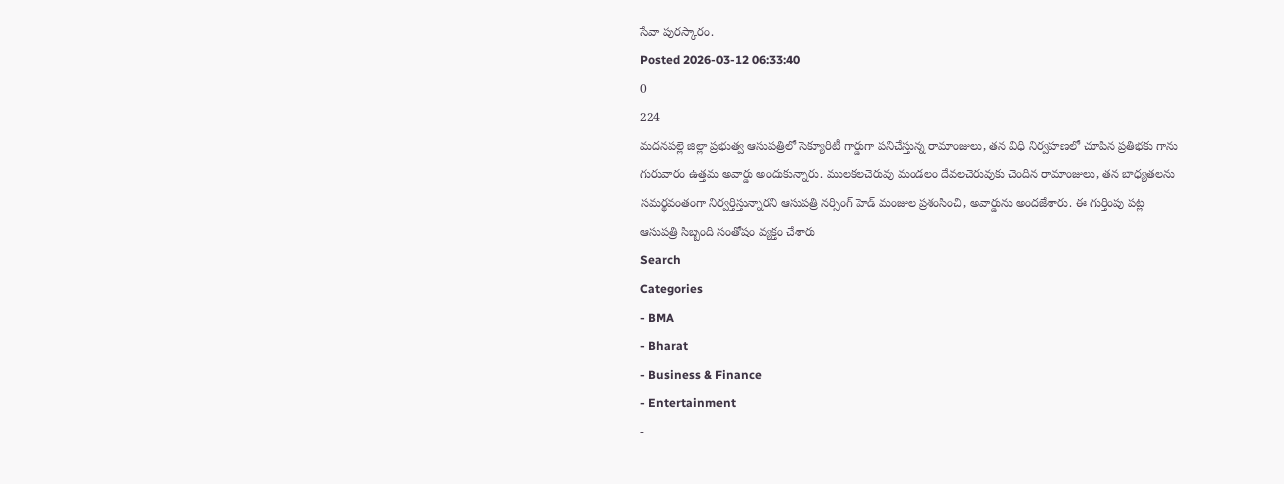సేవా పురస్కారం.
Posted 2026-03-12 06:33:40
0
224
మదనపల్లె జిల్లా ప్రభుత్వ ఆసుపత్రిలో సెక్యూరిటీ గార్డుగా పనిచేస్తున్న రామాంజులు, తన విధి నిర్వహణలో చూపిన ప్రతిభకు గాను గురువారం ఉత్తమ అవార్డు అందుకున్నారు. ములకలచెరువు మండలం దేవలచెరువుకు చెందిన రామాంజులు, తన బాధ్యతలను సమర్థవంతంగా నిర్వర్తిస్తున్నారని ఆసుపత్రి నర్సింగ్ హెడ్ మంజుల ప్రశంసించి, అవార్డును అందజేశారు. ఈ గుర్తింపు పట్ల ఆసుపత్రి సిబ్బంది సంతోషం వ్యక్తం చేశారు
Search
Categories
- BMA
- Bharat
- Business & Finance
- Entertainment
-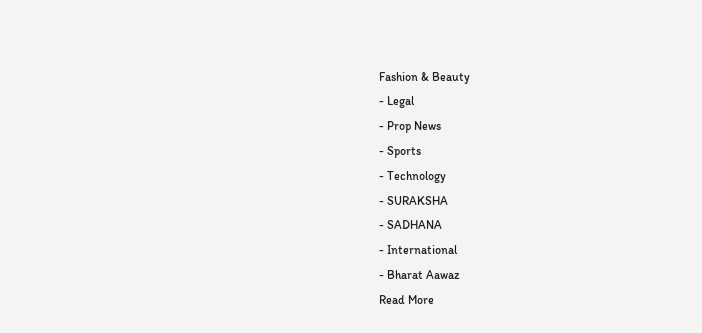Fashion & Beauty
- Legal
- Prop News
- Sports
- Technology
- SURAKSHA
- SADHANA
- International
- Bharat Aawaz
Read More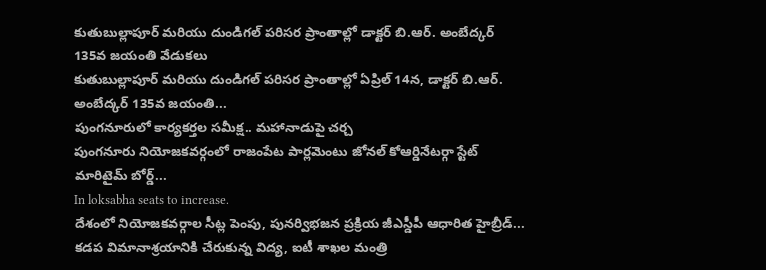కుతుబుల్లాపూర్ మరియు దుండిగల్ పరిసర ప్రాంతాల్లో డాక్టర్ బి.ఆర్. అంబేద్కర్ 135వ జయంతి వేడుకలు
కుతుబుల్లాపూర్ మరియు దుండిగల్ పరిసర ప్రాంతాల్లో ఏప్రిల్ 14న, డాక్టర్ బి.ఆర్. అంబేద్కర్ 135వ జయంతి...
పుంగనూరులో కార్యకర్తల సమీక్ష.. మహానాడుపై చర్చ
పుంగనూరు నియోజకవర్గంలో రాజంపేట పార్లమెంటు జోనల్ కోఆర్డినేటర్గా స్టేట్ మారిటైమ్ బోర్డ్...
In loksabha seats to increase.
దేశంలో నియోజకవర్గాల సీట్ల పెంపు, పునర్విభజన ప్రక్రియ జీఎస్డీపీ ఆధారిత హైబ్రీడ్...
కడప విమానాశ్రయానికి చేరుకున్న విద్య, ఐటీ శాఖల మంత్రి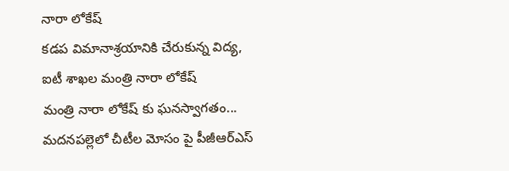నారా లోకేష్
కడప విమానాశ్రయానికి చేరుకున్న విద్య, ఐటీ శాఖల మంత్రి నారా లోకేష్
మంత్రి నారా లోకేష్ కు ఘనస్వాగతం...
మదనపల్లెలో చీటీల మోసం పై పీజీఆర్ఎస్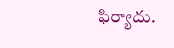ఫిర్యాదు.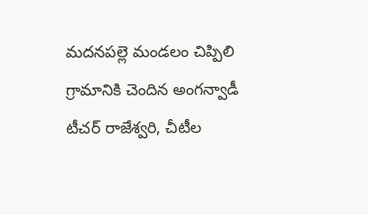మదనపల్లె మండలం చిప్పిలి గ్రామానికి చెందిన అంగన్వాడీ టీచర్ రాజేశ్వరి, చీటీల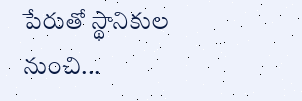పేరుతో స్థానికుల నుంచి...